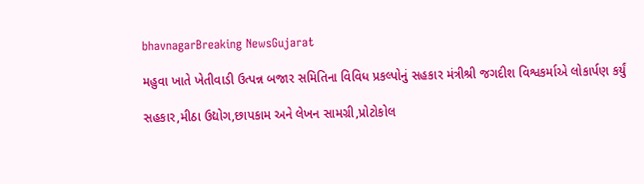bhavnagarBreaking NewsGujarat

મહુવા ખાતે ખેતીવાડી ઉત્પન્ન બજાર સમિતિના વિવિધ પ્રકલ્પોનું સહકાર મંત્રીશ્રી જગદીશ વિશ્વકર્માએ લોકાર્પણ કર્યું

સહકાર,મીઠા ઉદ્યોગ,છાપકામ અને લેખન સામગ્રી,પ્રોટોકોલ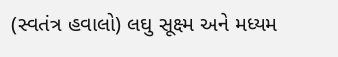(સ્વતંત્ર હવાલો) લઘુ સૂક્ષ્મ અને મધ્યમ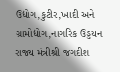ઉદ્યોગ,કુટીર,ખાદી અને ગ્રામોદ્યોગ,નાગરિક ઉડ્ડયન રાજ્ય મંત્રીશ્રી જગદીશ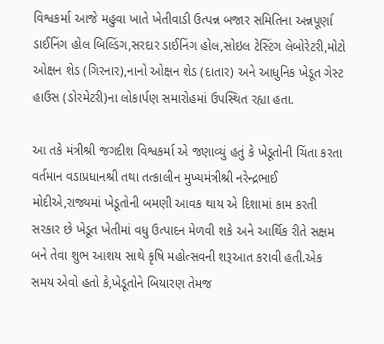વિશ્વકર્મા આજે મહુવા ખાતે ખેતીવાડી ઉત્પન્ન બજાર સમિતિના અન્નપૂર્ણા ડાઈનિંગ હોલ બિલ્ડિંગ,સરદાર ડાઈનિંગ હોલ,સોઇલ ટેસ્ટિંગ લેબોરેટરી,મોટો ઓક્ષન શેડ (ગિરનાર),નાનો ઓક્ષન શેડ (દાતાર) અને આધુનિક ખેડૂત ગેસ્ટ હાઉસ (ડોરમેટરી)ના લોકાર્પણ સમારોહમાં ઉપસ્થિત રહ્યા હતા.

આ તકે મંત્રીશ્રી જગદીશ વિશ્વકર્મા એ જણાવ્યું હતું કે ખેડૂતોની ચિંતા કરતા વર્તમાન વડાપ્રધાનશ્રી તથા તત્કાલીન મુખ્યમંત્રીશ્રી નરેન્દ્રભાઈ મોદીએ,રાજ્યમાં ખેડૂતોની બમણી આવક થાય એ દિશામાં કામ કરતી સરકાર છે ખેડૂત ખેતીમાં વધુ ઉત્પાદન મેળવી શકે અને આર્થિક રીતે સક્ષમ બને તેવા શુભ આશય સાથે કૃષિ મહોત્સવની શરૂઆત કરાવી હતી.એક સમય એવો હતો કે,ખેડૂતોને બિયારણ તેમજ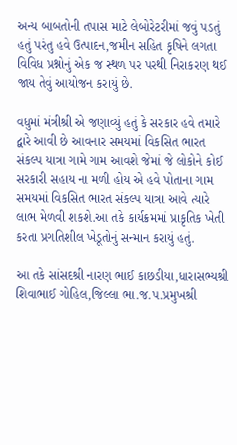અન્ય બાબતોની તપાસ માટે લેબોરેટરીમાં જવું પડતું હતું પરંતુ હવે ઉત્પાદન,જમીન સહિત કૃષિને લગતા વિવિધ પ્રશ્નોનું એક જ સ્થળ પર પરથી નિરાકરણ થઈ જાય તેવું આયોજન કરાયું છે.

વધુમાં મંત્રીશ્રી એ જણાવ્યું હતું કે સરકાર હવે તમારે દ્વારે આવી છે આવનાર સમયમાં વિકસિત ભારત સંકલ્પ યાત્રા ગામે ગામ આવશે જેમાં જે લોકોને કોઈ સરકારી સહાય ના મળી હોય એ હવે પોતાના ગામ સમયમાં વિકસિત ભારત સંકલ્પ યાત્રા આવે ત્યારે લાભ મેળવી શકશે.આ તકે કાર્યક્રમમાં પ્રાકૃતિક ખેતી કરતા પ્રગતિશીલ ખેડૂતોનું સન્માન કરાયું હતું.

આ તકે સાંસદશ્રી નારણ ભાઈ કાછડીયા,ધારાસભ્યશ્રી શિવાભાઈ ગોહિલ,જિલ્લા ભા.જ.પ.પ્રમુખશ્રી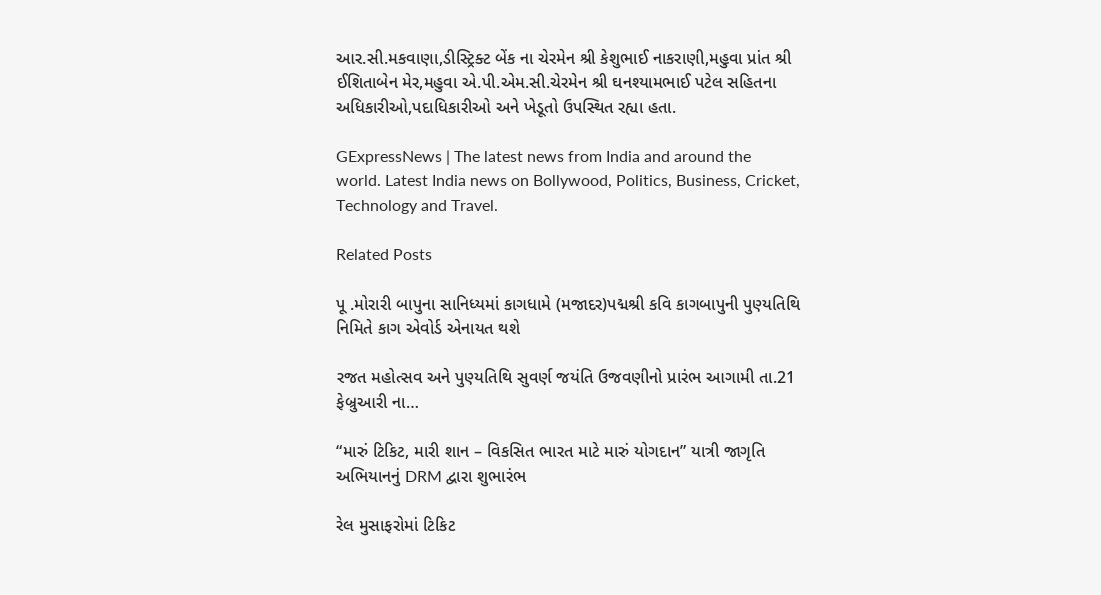આર.સી.મકવાણા,ડીસ્ટ્રિક્ટ બેંક ના ચેરમેન શ્રી કેશુભાઈ નાકરાણી,મહુવા પ્રાંત શ્રી ઈશિતાબેન મેર,મહુવા એ.પી.એમ.સી.ચેરમેન શ્રી ઘનશ્યામભાઈ પટેલ સહિતના અધિકારીઓ,પદાધિકારીઓ અને ખેડૂતો ઉપસ્થિત રહ્યા હતા.

GExpressNews | The latest news from India and around the world. Latest India news on Bollywood, Politics, Business, Cricket, Technology and Travel.

Related Posts

પૂ .મોરારી બાપુના સાનિધ્યમાં કાગધામે (મજાદર)પદ્મશ્રી કવિ કાગબાપુની પુણ્યતિથિ નિમિતે કાગ એવોર્ડ એનાયત થશે

રજત મહોત્સવ અને પુણ્યતિથિ સુવર્ણ જયંતિ ઉજવણીનો પ્રારંભ આગામી તા.21 ફેબ્રુઆરી ના…

“મારું ટિકિટ, મારી શાન – વિકસિત ભારત માટે મારું યોગદાન” યાત્રી જાગૃતિ અભિયાનનું DRM દ્વારા શુભારંભ

રેલ મુસાફરોમાં ટિકિટ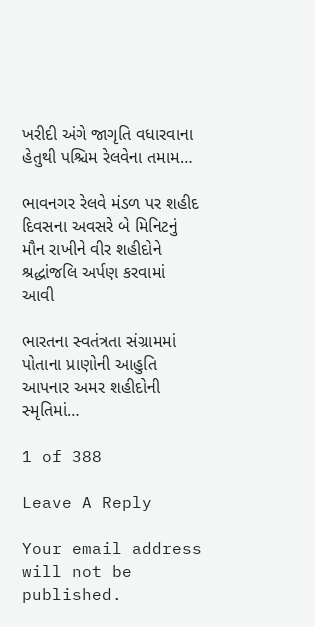ખરીદી અંગે જાગૃતિ વધારવાના હેતુથી પશ્ચિમ રેલવેના તમામ…

ભાવનગર રેલવે મંડળ પર શહીદ દિવસના અવસરે બે મિનિટનું મૌન રાખીને વીર શહીદોને શ્રદ્ધાંજલિ અર્પણ કરવામાં આવી

ભારતના સ્વતંત્રતા સંગ્રામમાં પોતાના પ્રાણોની આહુતિ આપનાર અમર શહીદોની સ્મૃતિમાં…

1 of 388

Leave A Reply

Your email address will not be published.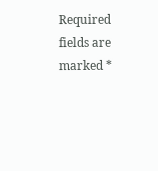Required fields are marked *